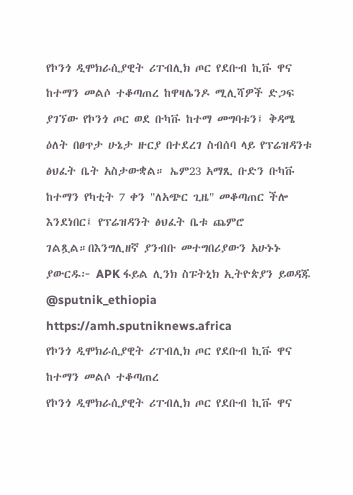የኮንጎ ዲሞክራሲያዊት ሪፐብሊክ ጦር የደቡብ ኪቩ ዋና ከተማን መልሶ ተቆጣጠረ ከዋዛሌንዶ ሚሊሻዎች ድጋፍ ያገኘው የኮንጎ ጦር ወደ ቡካቩ ከተማ መግባቱን፤ ቅዳሜ ዕለት በፀጥታ ሁኔታ ዙርያ በተደረገ ስብሰባ ላይ የፕሬዝዳንቱ ፅህፈት ቤት አስታውቋል። ኤም23 አማጺ ቡድን ቡካቩ ከተማን የካቲት 7 ቀን "ለአጭር ጊዜ" መቆጣጠር ችሎ እንደነበር፤ የፕሬዝዳንት ፅህፈት ቤቱ ጨምሮ ገልጿል።በእንግሊዘኛ ያንብቡ መተግበሪያውን አሁኑኑ ያውርዱ፦ APK ፋይል ሊንክ ስፑትኒክ ኢትዮጵያን ይወዳጁ @sputnik_ethiopia
https://amh.sputniknews.africa
የኮንጎ ዲሞክራሲያዊት ሪፐብሊክ ጦር የደቡብ ኪቩ ዋና ከተማን መልሶ ተቆጣጠረ
የኮንጎ ዲሞክራሲያዊት ሪፐብሊክ ጦር የደቡብ ኪቩ ዋና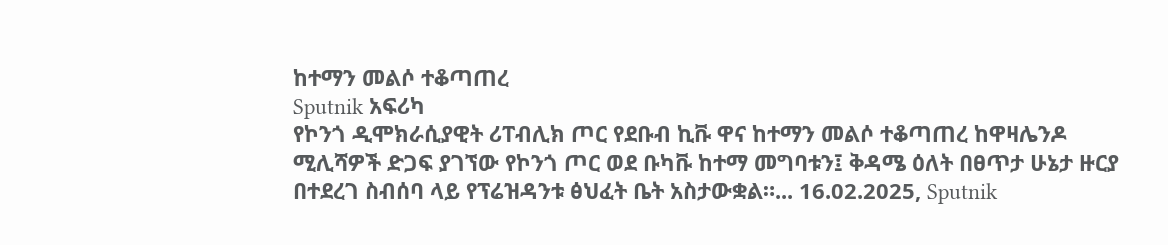ከተማን መልሶ ተቆጣጠረ
Sputnik አፍሪካ
የኮንጎ ዲሞክራሲያዊት ሪፐብሊክ ጦር የደቡብ ኪቩ ዋና ከተማን መልሶ ተቆጣጠረ ከዋዛሌንዶ ሚሊሻዎች ድጋፍ ያገኘው የኮንጎ ጦር ወደ ቡካቩ ከተማ መግባቱን፤ ቅዳሜ ዕለት በፀጥታ ሁኔታ ዙርያ በተደረገ ስብሰባ ላይ የፕሬዝዳንቱ ፅህፈት ቤት አስታውቋል።... 16.02.2025, Sputnik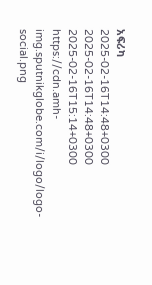አፍሪካ
2025-02-16T14:48+0300
2025-02-16T14:48+0300
2025-02-16T15:14+0300
https://cdn.amh-img.sputnikglobe.com/i/logo/logo-social.png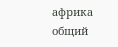африка общий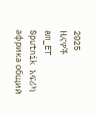2025
ዜናዎች
am_ET
Sputnik አፍሪካ
африка общий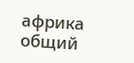африка общий